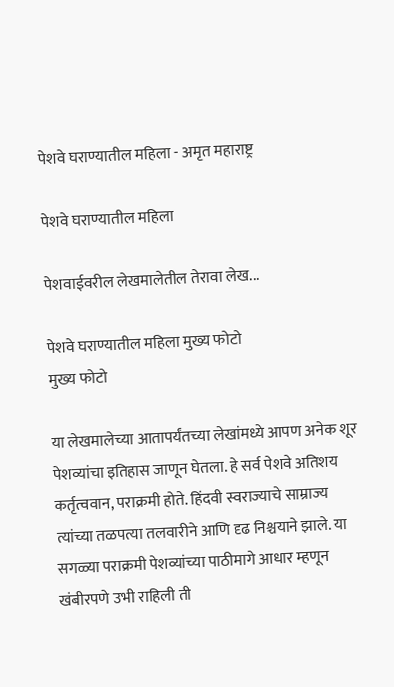पेशवे घराण्यातील महिला - अमृत महाराष्ट्र

पेशवे घराण्यातील महिला

पेशवाईवरील लेखमालेतील तेरावा लेख...

पेशवे घराण्यातील महिला मुख्य फोटो
मुख्य फोटो

या लेखमालेच्या आतापर्यंतच्या लेखांमध्ये आपण अनेक शूर पेशव्यांचा इतिहास जाणून घेतला. हे सर्व पेशवे अतिशय कर्तृत्ववान, पराक्रमी होते. हिंदवी स्वराज्याचे साम्राज्य त्यांच्या तळपत्या तलवारीने आणि दृढ निश्चयाने झाले. या सगळ्या पराक्रमी पेशव्यांच्या पाठीमागे आधार म्हणून खंबीरपणे उभी राहिली ती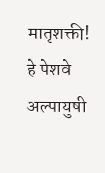मातृशक्ती! हे पेशवे अल्पायुषी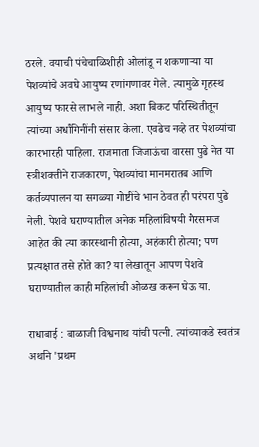ठरले. वयाची पंचेचाळिशीही ओलांडू न शकणाऱ्या या पेशव्यांचे अवघे आयुष्य रणांगणावर गेले. त्यामुळे गृहस्थ आयुष्य फारसे लाभले नाही. अशा बिकट परिस्थितीतून त्यांच्या अर्धांगिनींनी संसार केला. एवढेच नव्हे तर पेशव्यांचा कारभारही पाहिला. राजमाता जिजाऊंचा वारसा पुढे नेत या स्त्रीशक्तीने राजकारण, पेशव्यांचा मानमरातब आणि कर्तव्यपालन या सगळ्या गोष्टींचे भान ठेवत ही परंपरा पुढे नेली. पेशवे घराण्यातील अनेक महिलांविषयी गैरसमज आहेत की त्या कारस्थानी होत्या, अहंकारी होत्या; पण प्रत्यक्षात तसे होते का? या लेखातून आपण पेशवे घराण्यातील काही महिलांची ओळख करून घेऊ या.

राधाबाई : बाळाजी विश्वनाथ यांची पत्नी. त्यांच्याकडे स्वतंत्र अर्थाने 'प्रथम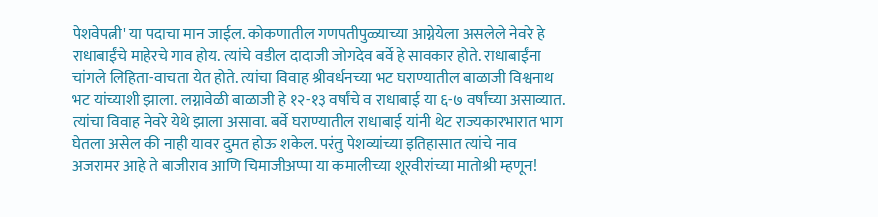पेशवेपत्नी' या पदाचा मान जाईल. कोकणातील गणपतीपुळ्याच्या आग्नेयेला असलेले नेवरे हे राधाबाईंचे माहेरचे गाव होय. त्यांचे वडील दादाजी जोगदेव बर्वे हे सावकार होते. राधाबाईंना चांगले लिहिता-वाचता येत होते. त्यांचा विवाह श्रीवर्धनच्या भट घराण्यातील बाळाजी विश्वनाथ भट यांच्याशी झाला. लग्नावेळी बाळाजी हे १२-१३ वर्षांचे व राधाबाई या ६-७ वर्षांच्या असाव्यात. त्यांचा विवाह नेवरे येथे झाला असावा. बर्वे घराण्यातील राधाबाई यांनी थेट राज्यकारभारात भाग घेतला असेल की नाही यावर दुमत होऊ शकेल. परंतु पेशव्यांच्या इतिहासात त्यांचे नाव अजरामर आहे ते बाजीराव आणि चिमाजीअप्पा या कमालीच्या शूरवीरांच्या मातोश्री म्हणून!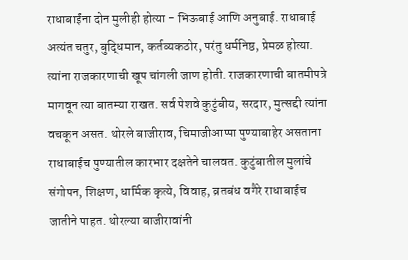राधाबाईंना दोन मुलीही होत्या - भिऊबाई आणि अनुबाई. राधाबाई अत्यंत चतुर, बुद्धिमान, कर्तव्यकठोर, परंतु धर्मनिष्ठ, प्रेमळ होत्या. त्यांना राजकारणाची खूप चांगली जाण होती. राजकारणाची बातमीपत्रे मागवून त्या बातम्या राखत. सर्व पेशवे कुटुंबीय, सरदार, मुत्सद्दी त्यांना वचकून असत. थोरले बाजीराव, चिमाजीआप्पा पुण्याबाहेर असताना राधाबाईच पुण्यातील कारभार दक्षतेने चालवत. कुटुंबातील मुलांचे संगोपन, शिक्षण, धार्मिक कृत्ये, विवाह, व्रतबंध वगैरे राधाबाईच जातीने पाहत. थोरल्या बाजीरावांनी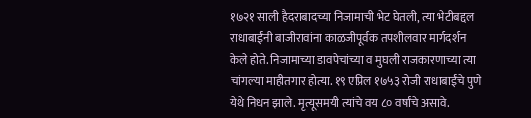१७२१ साली हैदराबादच्या निजामाची भेट घेतली, त्या भेटीबद्दल राधाबाईंनी बाजीरावांना काळजीपूर्वक तपशीलवार मार्गदर्शन केले होते. निजामाच्या डावपेचांच्या व मुघली राजकारणाच्या त्या चांगल्या माहीतगार होत्या. १९ एप्रिल १७५३ रोजी राधाबाईंचे पुणे येथे निधन झाले. मृत्यूसमयी त्यांचे वय ८० वर्षांचे असावे.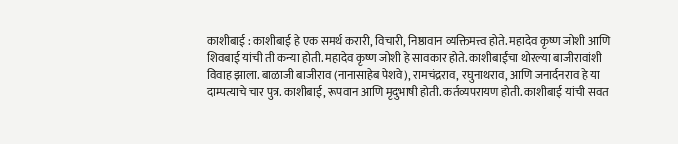काशीबाई : काशीबाई हे एक समर्थ करारी, विचारी, निष्ठावान व्यक्तिमत्त्व होते. महादेव कृष्ण जोशी आणि शिवबाई यांची ती कन्या होती. महादेव कृष्ण जोशी हे सावकार होते. काशीबाईंचा थोरल्या बाजीरावांशी विवाह झाला. बाळाजी बाजीराव (नानासाहेब पेशवे), रामचंद्रराव, रघुनाथराव, आणि जनार्दनराव हे या दाम्पत्याचे चार पुत्र. काशीबाई, रूपवान आणि मृदुभाषी होती. कर्तव्यपरायण होती. काशीबाई यांची सवत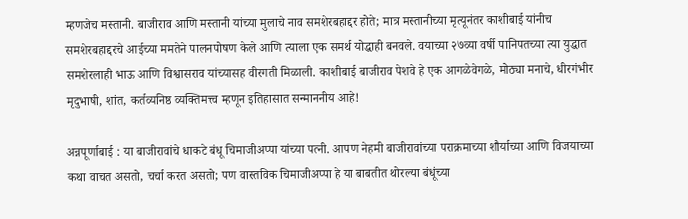म्हणजेच मस्तानी. बाजीराव आणि मस्तानी यांच्या मुलाचे नाव समशेरबहाद्दर होते; मात्र मस्तानीच्या मृत्यूनंतर काशीबाई यांनीच समशेरबहाद्दरचे आईच्या ममतेने पालनपोषण केले आणि त्याला एक समर्थ योद्धाही बनवले. वयाच्या २७व्या वर्षी पानिपतच्या त्या युद्धात समशेरलाही भाऊ आणि विश्वासराव यांच्यासह वीरगती मिळाली. काशीबाई बाजीराव पेशवे हे एक आगळेवेगळे, मोठ्या मनाचे, धीरगंभीर मृदुभाषी, शांत, कर्तव्यनिष्ठ व्यक्तिमत्त्व म्हणून इतिहासात सन्माननीय आहे!

अन्नपूर्णाबाई : या बाजीरावांचे धाकटे बंधू चिमाजीअप्पा यांच्या पत्नी. आपण नेहमी बाजीरावांच्या पराक्रमाच्या शौर्याच्या आणि विजयाच्या कथा वाचत असतो, चर्चा करत असतो; पण वास्तविक चिमाजीअप्पा हे या बाबतीत थोरल्या बंधूंच्या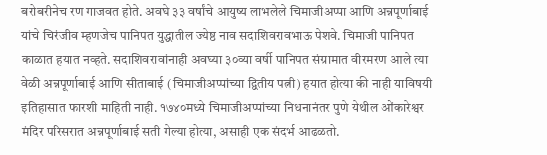बरोबरीनेच रण गाजवत होते. अवघे ३३ वर्षांचे आयुष्य लाभलेले चिमाजीअप्पा आणि अन्नपूर्णाबाई यांचे चिरंजीव म्हणजेच पानिपत युद्धातील ज्येष्ठ नाव सदाशिवरावभाऊ पेशवे. चिमाजी पानिपत काळात हयात नव्हते. सदाशिवरावांनाही अवघ्या ३०व्या वर्षी पानिपत संग्रामात वीरमरण आले त्या वेळी अन्नपूर्णाबाई आणि सीताबाई (चिमाजीअप्पांच्या द्वितीय पत्नी) हयात होत्या की नाही याविषयी इतिहासात फारशी माहिती नाही. १७४०मध्ये चिमाजीअप्पांच्या निधनानंतर पुणे येथील ओंकारेश्वर मंदिर परिसरात अन्नपूर्णाबाई सती गेल्या होत्या, असाही एक संदर्भ आढळतो.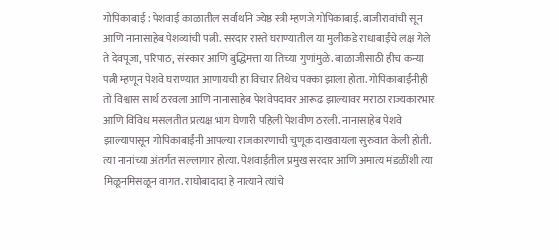गोपिकाबाई : पेशवाई काळातील सर्वार्थाने ज्येष्ठ स्त्री म्हणजे गोपिकाबाई. बाजीरावांची सून आणि नानासाहेब पेशव्यांची पत्नी. सरदार रास्ते घराण्यातील या मुलीकडे राधाबाईंचे लक्ष गेले ते देवपूजा, परिपाठ, संस्कार आणि बुद्धिमत्ता या तिच्या गुणांमुळे. बाळाजीसाठी हीच कन्या पत्नी म्हणून पेशवे घराण्यात आणायची हा विचार तिथेच पक्का झाला होता. गोपिकाबाईंनीही तो विश्वास सार्थ ठरवला आणि नानासाहेब पेशवेपदावर आरूढ झाल्यावर मराठा राज्यकारभार आणि विविध मसलतीत प्रत्यक्ष भाग घेणारी पहिली पेशवीण ठरली. नानासाहेब पेशवे झाल्यापासून गोपिकाबाईंनी आपल्या राजकारणाची चुणूक दाखवायला सुरुवात केली होती. त्या नानांच्या अंतर्गत सल्लागार होत्या. पेशवाईतील प्रमुख सरदार आणि अमात्य मंडळींशी त्या मिळूनमिसळून वागत. राघोबादादा हे नात्याने त्यांचे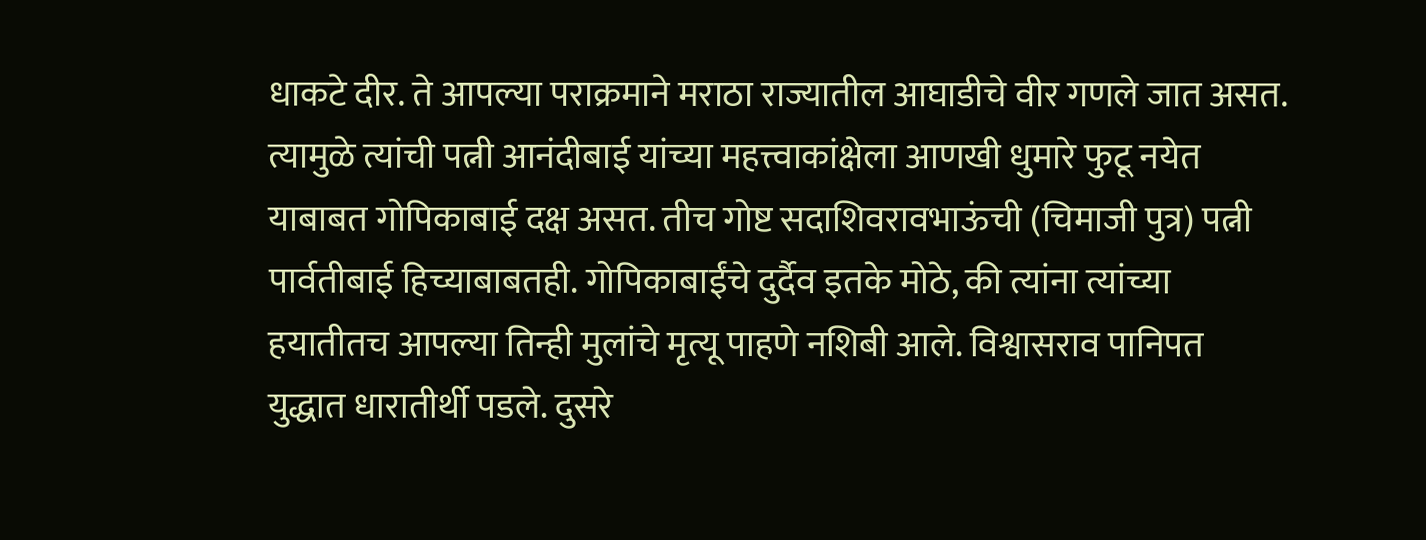धाकटे दीर. ते आपल्या पराक्रमाने मराठा राज्यातील आघाडीचे वीर गणले जात असत. त्यामुळे त्यांची पत्नी आनंदीबाई यांच्या महत्त्वाकांक्षेला आणखी धुमारे फुटू नयेत याबाबत गोपिकाबाई दक्ष असत. तीच गोष्ट सदाशिवरावभाऊंची (चिमाजी पुत्र) पत्नी पार्वतीबाई हिच्याबाबतही. गोपिकाबाईंचे दुर्दैव इतके मोठे, की त्यांना त्यांच्या हयातीतच आपल्या तिन्ही मुलांचे मृत्यू पाहणे नशिबी आले. विश्वासराव पानिपत युद्धात धारातीर्थी पडले. दुसरे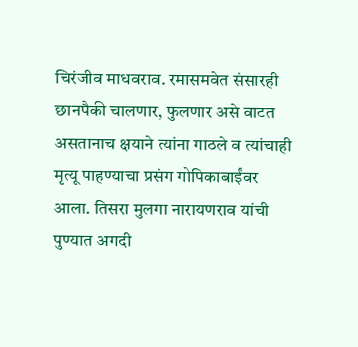चिरंजीव माधवराव. रमासमवेत संसारही छानपैकी चालणार, फुलणार असे वाटत असतानाच क्षयाने त्यांना गाठले व त्यांचाही मृत्यू पाहण्याचा प्रसंग गोपिकाबाईंवर आला. तिसरा मुलगा नारायणराव यांची पुण्यात अगदी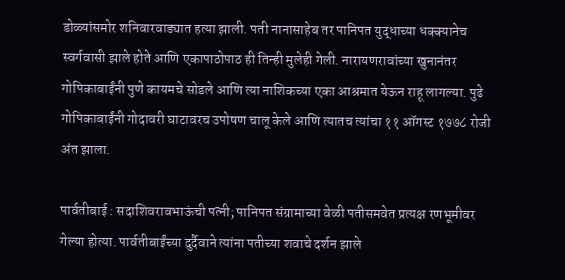डोळ्यांसमोर शनिवारवाड्यात हत्या झाली. पती नानासाहेब तर पानिपत युद्धाच्या धक्क्यानेच स्वर्गवासी झाले होते आणि एकापाठोपाठ ही तिन्ही मुलेही गेली. नारायणरावांच्या खुनानंतर गोपिकाबाईंनी पुणे कायमचे सोडले आणि त्या नाशिकच्या एका आश्रमात येऊन राहू लागल्या. पुढे गोपिकाबाईंनी गोदावरी घाटावरच उपोषण चालू केले आणि त्यातच त्यांचा ११ ऑगस्ट १७७८ रोजी अंत झाला.

पार्वतीबाई : सदाशिवरावभाऊंची पत्नी; पानिपत संग्रामाच्या वेळी पतीसमवेत प्रत्यक्ष रणभूमीवर गेल्या होत्या. पार्वतीबाईंच्या दुर्दैवाने त्यांना पतीच्या शवाचे दर्शन झाले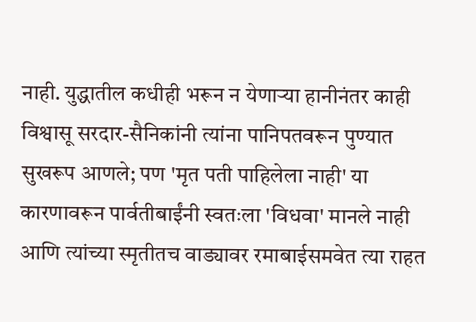नाही. युद्धातील कधीही भरून न येणार्‍या हानीनंतर काही विश्वासू सरदार-सैनिकांनी त्यांना पानिपतवरून पुण्यात सुखरूप आणले; पण 'मृत पती पाहिलेला नाही' या कारणावरून पार्वतीबाईंनी स्वतःला 'विधवा' मानले नाही आणि त्यांच्या स्मृतीतच वाड्यावर रमाबाईसमवेत त्या राहत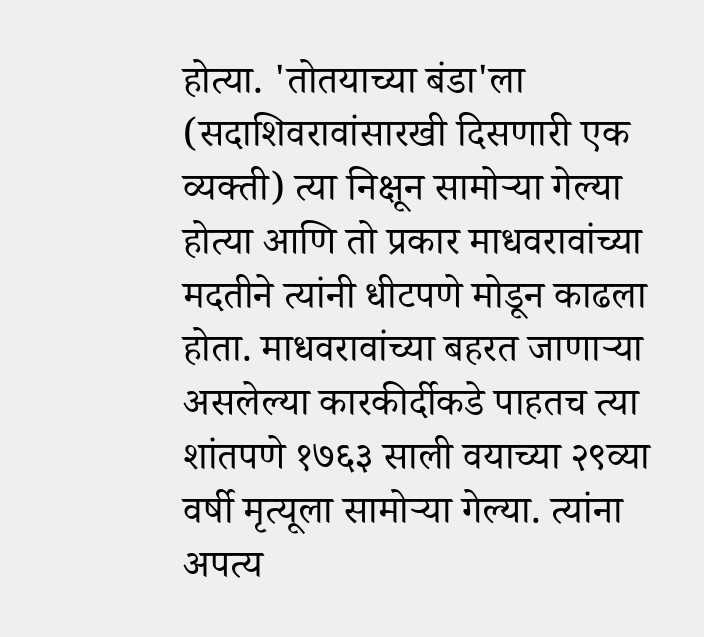होत्या. 'तोतयाच्या बंडा'ला (सदाशिवरावांसारखी दिसणारी एक व्यक्ती) त्या निक्षून सामोऱ्या गेल्या होत्या आणि तो प्रकार माधवरावांच्या मदतीने त्यांनी धीटपणे मोडून काढला होता. माधवरावांच्या बहरत जाणाऱ्या असलेल्या कारकीर्दीकडे पाहतच त्या शांतपणे १७६३ साली वयाच्या २९व्या वर्षी मृत्यूला सामोऱ्या गेल्या. त्यांना अपत्य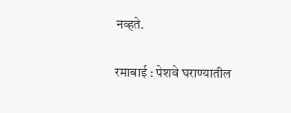नव्हते.

रमाबाई : पेशवे घराण्यातील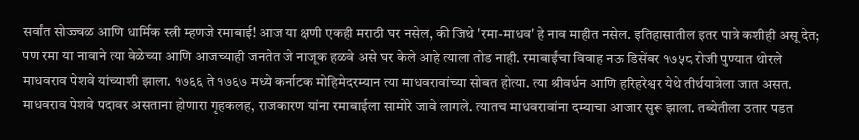सर्वांत सोज्ज्वळ आणि धार्मिक स्त्री म्हणजे रमाबाई! आज या क्षणी एकही मराठी घर नसेल, की जिथे 'रमा-माधव' हे नाव माहीत नसेल. इतिहासातील इतर पात्रे कशीही असू देत; पण रमा या नावाने त्या वेळेच्या आणि आजच्याही जनतेत जे नाजूक हळवे असे घर केले आहे त्याला तोड नाही. रमाबाईंचा विवाह नऊ डिसेंबर १७५८ रोजी पुण्यात थोरले माधवराव पेशवे यांच्याशी झाला. १७६६ ते १७६७ मध्ये कर्नाटक मोहिमेदरम्यान त्या माधवरावांच्या सोबत होत्या. त्या श्रीवर्धन आणि हरिहरेश्वर येथे तीर्थयात्रेला जात असत. माधवराव पेशवे पदावर असताना होणारा गृहकलह, राजकारण यांना रमाबाईला सामोरे जावे लागले. त्यातच माधवरावांना दम्याचा आजार सुरू झाला. तब्येतीला उतार पडत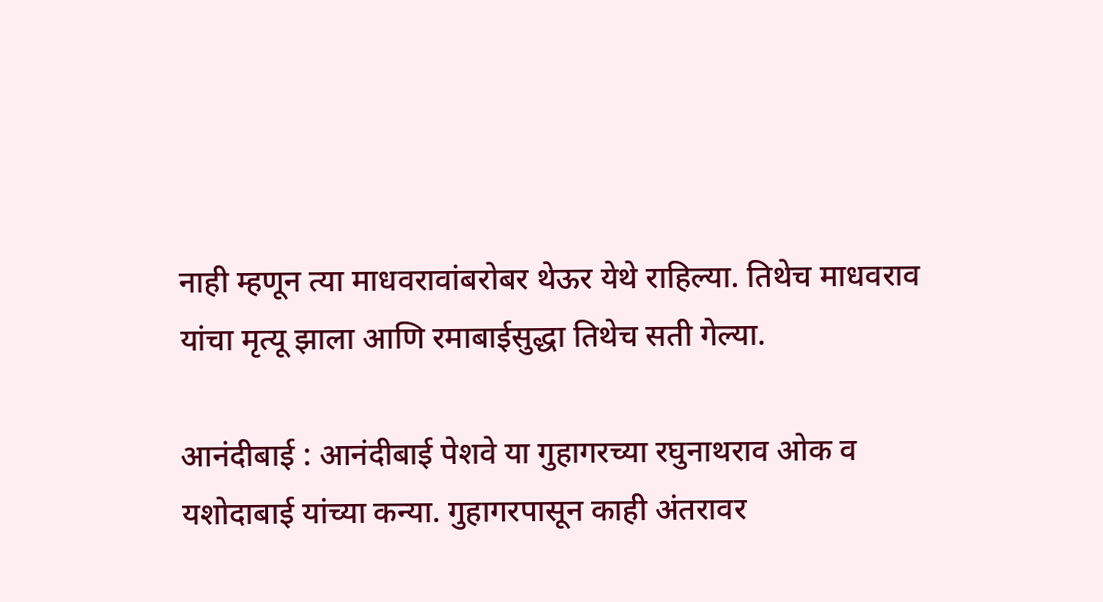नाही म्हणून त्या माधवरावांबरोबर थेऊर येथे राहिल्या. तिथेच माधवराव यांचा मृत्यू झाला आणि रमाबाईसुद्धा तिथेच सती गेल्या.

आनंदीबाई : आनंदीबाई पेशवे या गुहागरच्या रघुनाथराव ओक व यशोदाबाई यांच्या कन्या. गुहागरपासून काही अंतरावर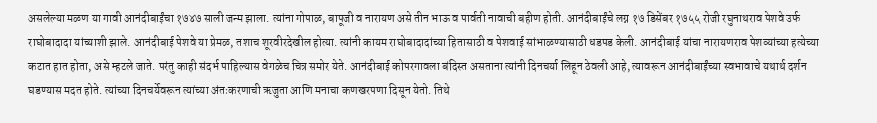असलेल्या मळण या गावी आनंदीबाईंचा १७४७ साली जन्म झाला. त्यांना गोपाळ, बापूजी व नारायण असे तीन भाऊ व पार्वती नावाची बहीण होती. आनंदीबाईंचे लग्न १७ डिसेंबर १७५५ रोजी रघुनाथराव पेशवे उर्फ राघोबादादा यांच्याशी झाले. आनंदीबाई पेशवे या प्रेमळ, तशाच शूरवीरदेखील होत्या. त्यांनी कायम राघोबादादांच्या हितासाठी व पेशवाई सांभाळण्यासाठी धडपड केली. आनंदीबाई यांचा नारायणराव पेशव्यांच्या हत्येच्या कटात हात होता, असे म्हटले जाते. परंतु काही संदर्भ पाहिल्यास वेगळेच चित्र समोर येते. आनंदीबाई कोपरगावला बंदिस्त असताना त्यांनी दिनचर्या लिहून ठेवली आहे, त्यावरून आनंदीबाईंच्या स्वभावाचे यथार्थ दर्शन घडण्यास मदत होते. त्यांच्या दिनचर्येवरून त्यांच्या अंतःकरणाची ऋजुता आणि मनाचा कणखरपणा दिसून येतो. तिथे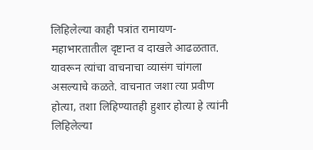लिहिलेल्या काही पत्रांत रामायण-महाभारतातील दृष्टान्त व दाखले आढळतात. यावरून त्यांचा वाचनाचा व्यासंग चांगला असल्याचे कळते. वाचनात जशा त्या प्रवीण होत्या, तशा लिहिण्यातही हुशार होत्या हे त्यांनी लिहिलेल्या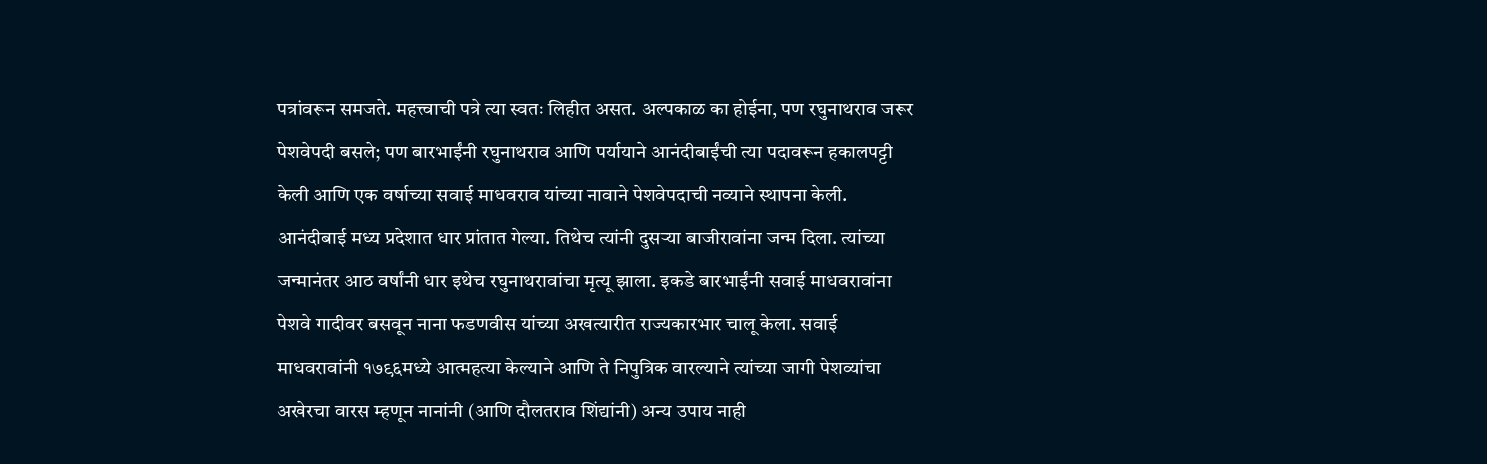पत्रांवरून समजते. महत्त्वाची पत्रे त्या स्वतः लिहीत असत. अल्पकाळ का होईना, पण रघुनाथराव जरूर पेशवेपदी बसले; पण बारभाईंनी रघुनाथराव आणि पर्यायाने आनंदीबाईंची त्या पदावरून हकालपट्टी केली आणि एक वर्षाच्या सवाई माधवराव यांच्या नावाने पेशवेपदाची नव्याने स्थापना केली. आनंदीबाई मध्य प्रदेशात धार प्रांतात गेल्या. तिथेच त्यांनी दुसर्‍या बाजीरावांना जन्म दिला. त्यांच्या जन्मानंतर आठ वर्षांनी धार इथेच रघुनाथरावांचा मृत्यू झाला. इकडे बारभाईंनी सवाई माधवरावांना पेशवे गादीवर बसवून नाना फडणवीस यांच्या अखत्यारीत राज्यकारभार चालू केला. सवाई माधवरावांनी १७९६मध्ये आत्महत्या केल्याने आणि ते निपुत्रिक वारल्याने त्यांच्या जागी पेशव्यांचा अखेरचा वारस म्हणून नानांनी (आणि दौलतराव शिंद्यांनी) अन्य उपाय नाही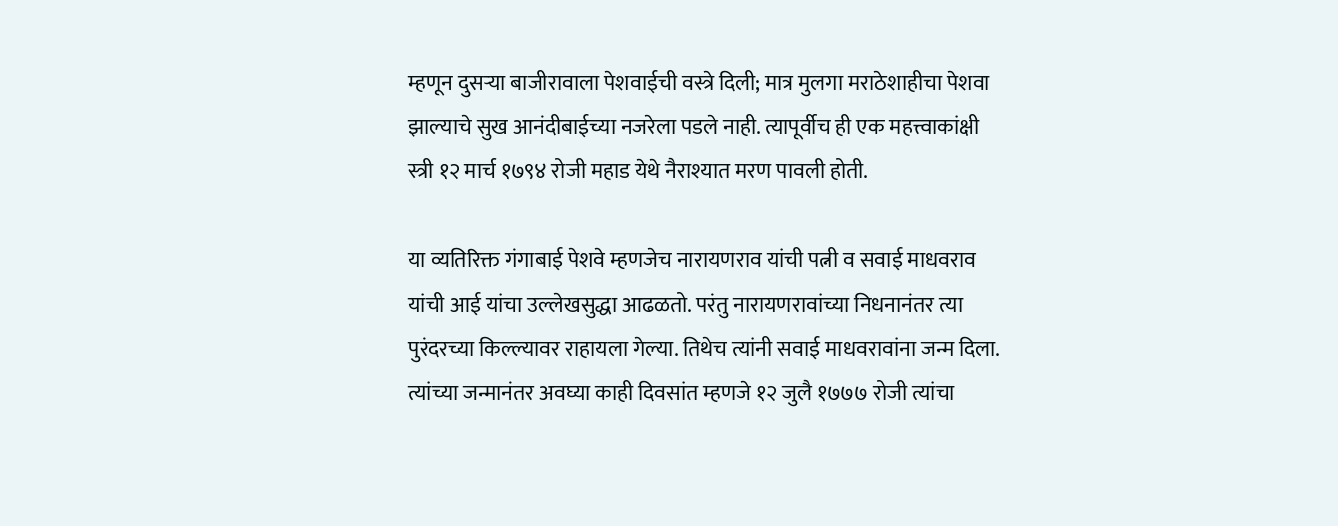म्हणून दुसर्‍या बाजीरावाला पेशवाईची वस्त्रे दिली; मात्र मुलगा मराठेशाहीचा पेशवा झाल्याचे सुख आनंदीबाईच्या नजरेला पडले नाही. त्यापूर्वीच ही एक महत्त्वाकांक्षी स्त्री १२ मार्च १७९४ रोजी महाड येथे नैराश्यात मरण पावली होती.

या व्यतिरिक्त गंगाबाई पेशवे म्हणजेच नारायणराव यांची पत्नी व सवाई माधवराव यांची आई यांचा उल्लेखसुद्धा आढळतो. परंतु नारायणरावांच्या निधनानंतर त्या पुरंदरच्या किल्ल्यावर राहायला गेल्या. तिथेच त्यांनी सवाई माधवरावांना जन्म दिला. त्यांच्या जन्मानंतर अवघ्या काही दिवसांत म्हणजे १२ जुलै १७७७ रोजी त्यांचा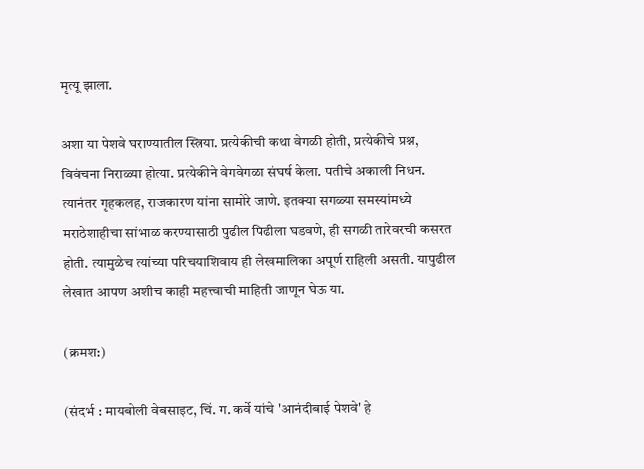मृत्यू झाला.

अशा या पेशवे घराण्यातील स्त्रिया. प्रत्येकीची कथा वेगळी होती, प्रत्येकीचे प्रश्न, विवंचना निराळ्या होत्या. प्रत्येकीने वेगवेगळा संघर्ष केला. पतीचे अकाली निधन. त्यानंतर गृहकलह, राजकारण यांना सामोरे जाणे. इतक्या सगळ्या समस्यांमध्ये मराठेशाहीचा सांभाळ करण्यासाठी पुढील पिढीला घडवणे, ही सगळी तारेवरची कसरत होती. त्यामुळेच त्यांच्या परिचयाशिवाय ही लेखमालिका अपूर्ण राहिली असती. यापुढील लेखात आपण अशीच काही महत्त्वाची माहिती जाणून घेऊ या.

(क्रमश:)

(संदर्भ : मायबोली वेबसाइट, चिं. ग. कर्वे यांचे 'आनंदीबाई पेशवे' हे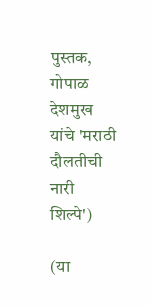पुस्तक, गोपाळ देशमुख यांचे 'मराठी दौलतीची नारी शिल्पे')

(या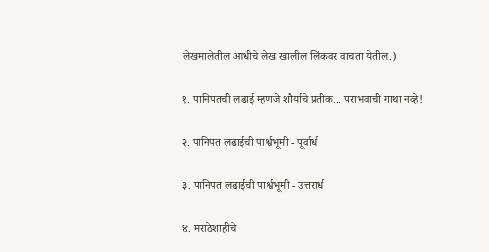लेखमालेतील आधीचे लेख खालील लिंकवर वाचता येतील.)

१. पानिपतची लढाई म्हणजे शौर्याचे प्रतीक... पराभवाची गाथा नव्हे!

२. पानिपत लढाईची पार्श्वभूमी - पूर्वार्ध

३. पानिपत लढाईची पार्श्वभूमी - उत्तरार्ध

४. मराठेशाहीचे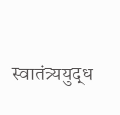स्वातंत्र्ययुद्ध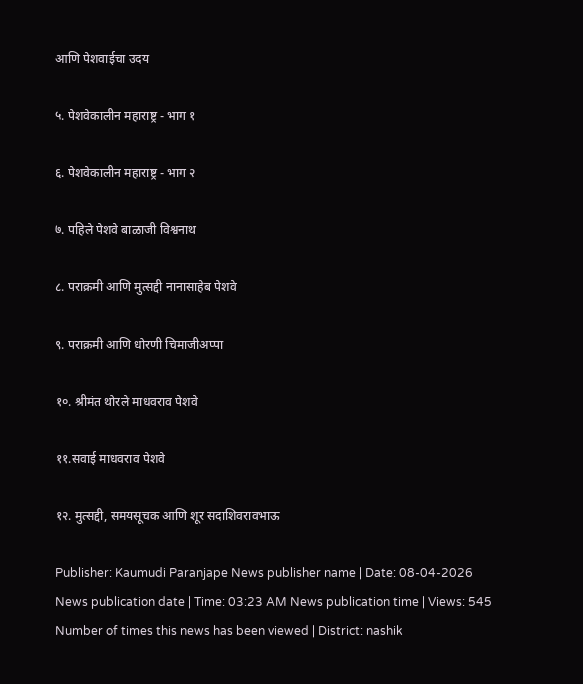आणि पेशवाईचा उदय

५. पेशवेकालीन महाराष्ट्र - भाग १

६. पेशवेकालीन महाराष्ट्र - भाग २

७. पहिले पेशवे बाळाजी विश्वनाथ

८. पराक्रमी आणि मुत्सद्दी नानासाहेब पेशवे

९. पराक्रमी आणि धोरणी चिमाजीअप्पा

१०. श्रीमंत थोरले माधवराव पेशवे

११.सवाई माधवराव पेशवे

१२. मुत्सद्दी, समयसूचक आणि शूर सदाशिवरावभाऊ

Publisher: Kaumudi Paranjape News publisher name | Date: 08-04-2026 News publication date | Time: 03:23 AM News publication time | Views: 545 Number of times this news has been viewed | District: nashik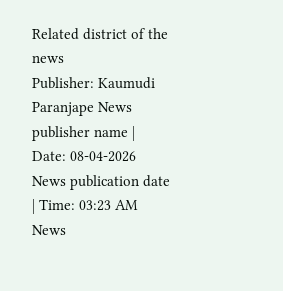Related district of the news
Publisher: Kaumudi Paranjape News publisher name | Date: 08-04-2026 News publication date | Time: 03:23 AM News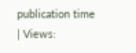publication time | Views: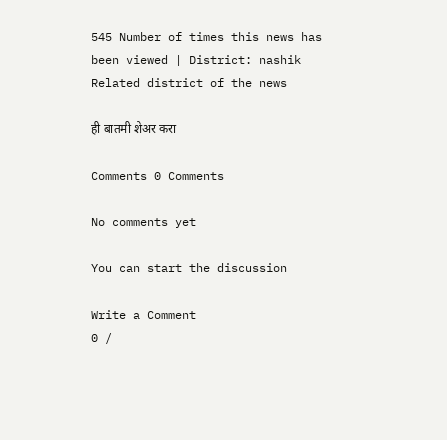545 Number of times this news has been viewed | District: nashik Related district of the news

ही बातमी शेअर करा

Comments 0 Comments

No comments yet

You can start the discussion

Write a Comment
0 /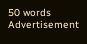50 words
Advertisement